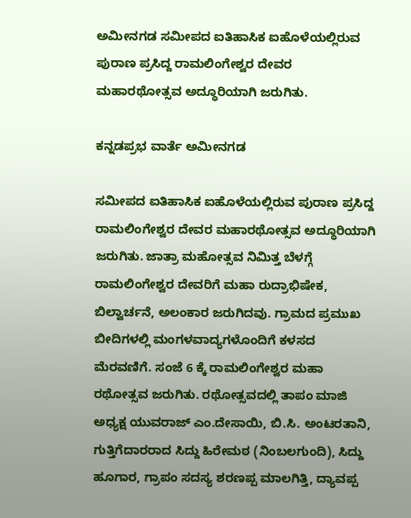ಅಮೀನಗಡ ಸಮೀಪದ ಐತಿಹಾಸಿಕ ಐಹೊಳೆಯಲ್ಲಿರುವ ಪುರಾಣ ಪ್ರಸಿದ್ದ ರಾಮಲಿಂಗೇಶ್ವರ ದೇವರ ಮಹಾರಥೋತ್ಸವ ಅದ್ಧೂರಿಯಾಗಿ ಜರುಗಿತು.

ಕನ್ನಡಪ್ರಭ ವಾರ್ತೆ ಅಮೀನಗಡ

ಸಮೀಪದ ಐತಿಹಾಸಿಕ ಐಹೊಳೆಯಲ್ಲಿರುವ ಪುರಾಣ ಪ್ರಸಿದ್ದ ರಾಮಲಿಂಗೇಶ್ವರ ದೇವರ ಮಹಾರಥೋತ್ಸವ ಅದ್ಧೂರಿಯಾಗಿ ಜರುಗಿತು. ಜಾತ್ರಾ ಮಹೋತ್ಸವ ನಿಮಿತ್ತ ಬೆಳಗ್ಗೆ ರಾಮಲಿಂಗೇಶ್ವರ ದೇವರಿಗೆ ಮಹಾ ರುದ್ರಾಭಿಷೇಕ, ಬಿಲ್ವಾರ್ಚನೆ, ಅಲಂಕಾರ ಜರುಗಿದವು. ಗ್ರಾಮದ ಪ್ರಮುಖ ಬೀದಿಗಳಲ್ಲಿ ಮಂಗಳವಾದ್ಯಗಳೊಂದಿಗೆ ಕಳಸದ ಮೆರವಣಿಗೆ. ಸಂಜೆ 6 ಕ್ಕೆ ರಾಮಲಿಂಗೇಶ್ವರ ಮಹಾ ರಥೋತ್ಸವ ಜರುಗಿತು. ರಥೋತ್ಸವದಲ್ಲಿ ತಾಪಂ ಮಾಜಿ ಅಧ್ಯಕ್ಷ ಯುವರಾಜ್ ಎಂ.ದೇಸಾಯಿ, ಬಿ.ಸಿ. ಅಂಟರತಾನಿ, ಗುತ್ತಿಗೆದಾರರಾದ ಸಿದ್ದು ಹಿರೇಮಠ (ನಿಂಬಲಗುಂದಿ), ಸಿದ್ದು ಹೂಗಾರ, ಗ್ರಾಪಂ ಸದಸ್ಯ ಶರಣಪ್ಪ ಮಾಲಗಿತ್ತಿ, ದ್ಯಾವಪ್ಪ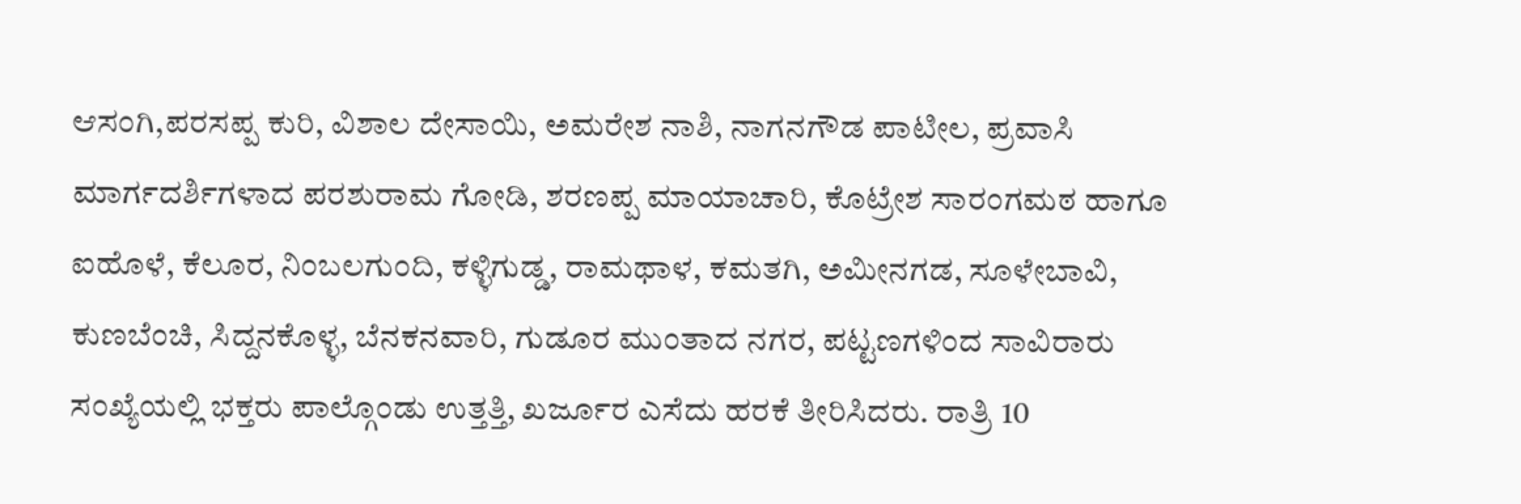ಆಸಂಗಿ,ಪರಸಪ್ಪ ಕುರಿ, ವಿಶಾಲ ದೇಸಾಯಿ, ಅಮರೇಶ ನಾಶಿ, ನಾಗನಗೌಡ ಪಾಟೀಲ, ಪ್ರವಾಸಿ ಮಾರ್ಗದರ್ಶಿಗಳಾದ ಪರಶುರಾಮ ಗೋಡಿ, ಶರಣಪ್ಪ ಮಾಯಾಚಾರಿ, ಕೊಟ್ರೇಶ ಸಾರಂಗಮಠ ಹಾಗೂ ಐಹೊಳೆ, ಕೆಲೂರ, ನಿಂಬಲಗುಂದಿ, ಕಳ್ಳಿಗುಡ್ಡ, ರಾಮಥಾಳ, ಕಮತಗಿ, ಅಮೀನಗಡ, ಸೂಳೇಬಾವಿ, ಕುಣಬೆಂಚಿ, ಸಿದ್ದನಕೊಳ್ಳ, ಬೆನಕನವಾರಿ, ಗುಡೂರ ಮುಂತಾದ ನಗರ, ಪಟ್ಟಣಗಳಿಂದ ಸಾವಿರಾರು ಸಂಖ್ಯೆಯಲ್ಲಿ ಭಕ್ತರು ಪಾಲ್ಗೊಂಡು ಉತ್ತತ್ತಿ, ಖರ್ಜೂರ ಎಸೆದು ಹರಕೆ ತೀರಿಸಿದರು. ರಾತ್ರಿ 10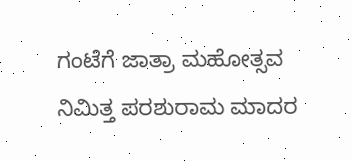ಗಂಟೆಗೆ ಜಾತ್ರಾ ಮಹೋತ್ಸವ ನಿಮಿತ್ತ ಪರಶುರಾಮ ಮಾದರ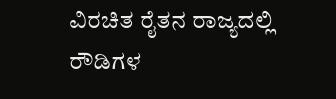ವಿರಚಿತ ರೈತನ ರಾಜ್ಯದಲ್ಲಿ ರೌಡಿಗಳ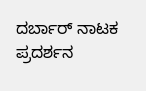ದರ್ಬಾರ್‌ ನಾಟಕ ಪ್ರದರ್ಶನ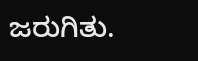ಜರುಗಿತು.